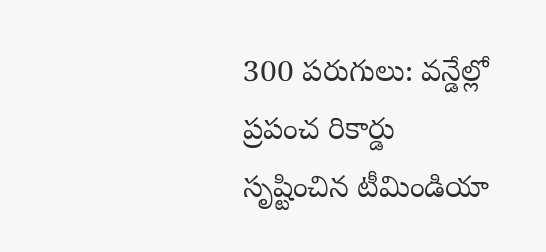300 పరుగులు: వన్డేల్లో ప్రపంచ రికార్డు సృష్టించిన టీమిండియా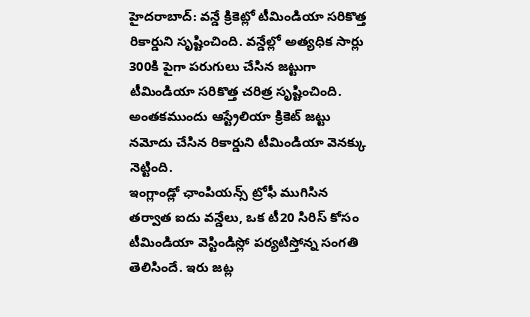హైదరాబాద్: వన్డే క్రికెట్లో టీమిండియా సరికొత్త రికార్డుని సృష్టించింది. వన్డేల్లో అత్యధిక సార్లు 300కి పైగా పరుగులు చేసిన జట్టుగా టీమిండియా సరికొత్త చరిత్ర సృష్టించింది. అంతకముందు ఆస్ట్రేలియా క్రికెట్ జట్టు నమోదు చేసిన రికార్డుని టీమిండియా వెనక్కు నెట్టింది.
ఇంగ్లాండ్లో ఛాంపియన్స్ ట్రోఫీ ముగిసిన తర్వాత ఐదు వన్డేలు, ఒక టీ20 సిరిస్ కోసం టీమిండియా వెస్టిండిస్లో పర్యటిస్తోన్న సంగతి తెలిసిందే. ఇరు జట్ల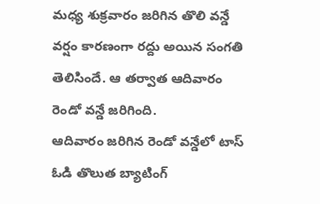మధ్య శుక్రవారం జరిగిన తొలి వన్డే వర్షం కారణంగా రద్దు అయిన సంగతి తెలిసిందే. ఆ తర్వాత ఆదివారం రెండో వన్డే జరిగింది.
ఆదివారం జరిగిన రెండో వన్డేలో టాస్ ఓడి తొలుత బ్యాటింగ్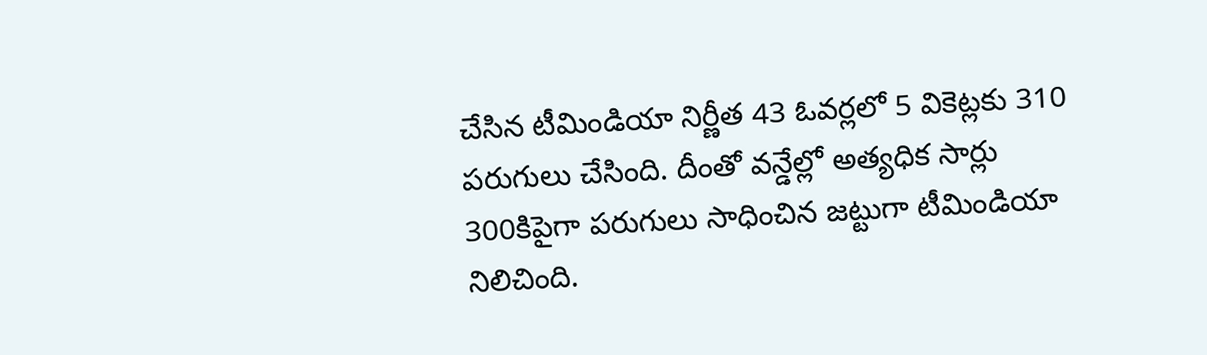చేసిన టీమిండియా నిర్ణీత 43 ఓవర్లలో 5 వికెట్లకు 310 పరుగులు చేసింది. దీంతో వన్డేల్లో అత్యధిక సార్లు 300కిపైగా పరుగులు సాధించిన జట్టుగా టీమిండియా నిలిచింది.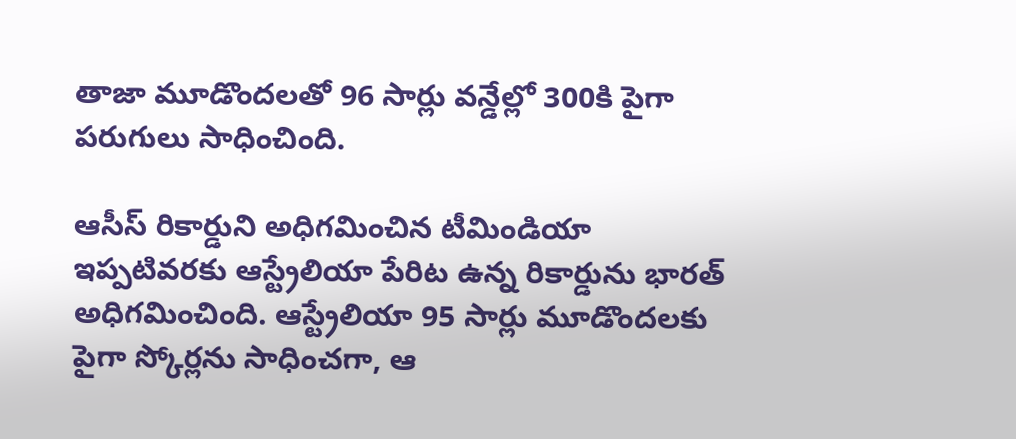తాజా మూడొందలతో 96 సార్లు వన్డేల్లో 300కి పైగా పరుగులు సాధించింది.

ఆసీస్ రికార్డుని అధిగమించిన టీమిండియా
ఇప్పటివరకు ఆస్ట్రేలియా పేరిట ఉన్న రికార్డును భారత్ అధిగమించింది. ఆస్ట్రేలియా 95 సార్లు మూడొందలకు పైగా స్కోర్లను సాధించగా, ఆ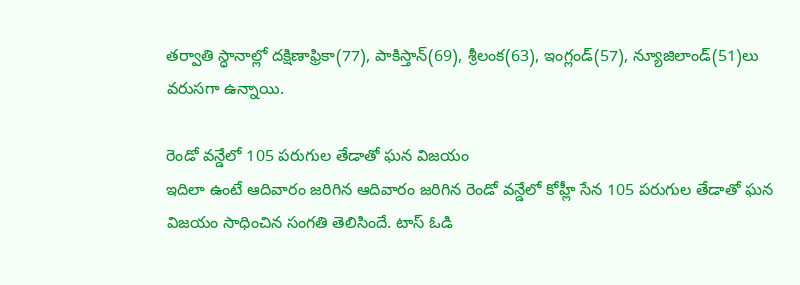తర్వాతి స్ధానాల్లో దక్షిణాఫ్రికా(77), పాకిస్తాన్(69), శ్రీలంక(63), ఇంగ్లండ్(57), న్యూజిలాండ్(51)లు వరుసగా ఉన్నాయి.

రెండో వన్డేలో 105 పరుగుల తేడాతో ఘన విజయం
ఇదిలా ఉంటే ఆదివారం జరిగిన ఆదివారం జరిగిన రెండో వన్డేలో కోహ్లీ సేన 105 పరుగుల తేడాతో ఘన విజయం సాధించిన సంగతి తెలిసిందే. టాస్ ఓడి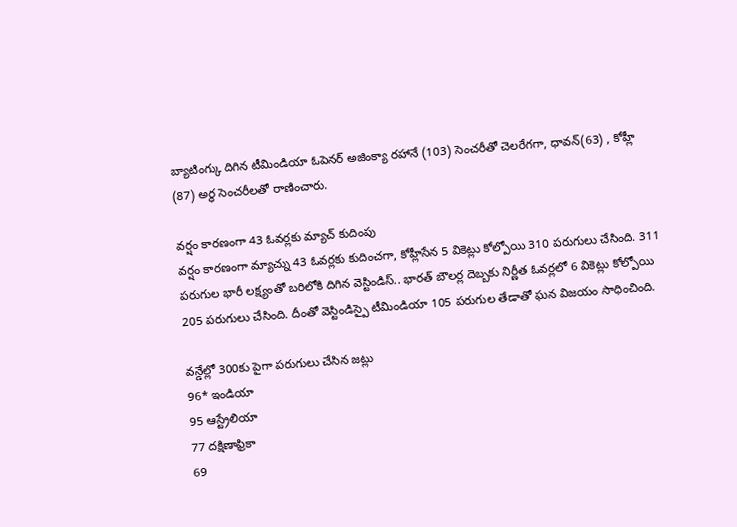బ్యాటింగ్కు దిగిన టీమిండియా ఓపెనర్ అజింక్యా రహానే (103) సెంచరీతో చెలరేగగా, ధావన్(63) , కోహ్లీ (87) అర్ధ సెంచరీలతో రాణించారు.

వర్షం కారణంగా 43 ఓవర్లకు మ్యాచ్ కుదింపు
వర్షం కారణంగా మ్యాచ్ను 43 ఓవర్లకు కుదించగా, కోహ్లీసేన 5 వికెట్లు కోల్పోయి 310 పరుగులు చేసింది. 311 పరుగుల భారీ లక్ష్యంతో బరిలోకి దిగిన వెస్టిండిస్.. భారత్ బౌలర్ల దెబ్బకు నిర్ణీత ఓవర్లలో 6 వికెట్లు కోల్పోయి 205 పరుగులు చేసింది. దీంతో వెస్టిండిస్పై టీమిండియా 105 పరుగుల తేడాతో ఘన విజయం సాధించింది.

వన్డేల్లో 300కు పైగా పరుగులు చేసిన జట్లు
96* ఇండియా
95 ఆస్ట్రేలియా
77 దక్షిణాఫ్రికా
69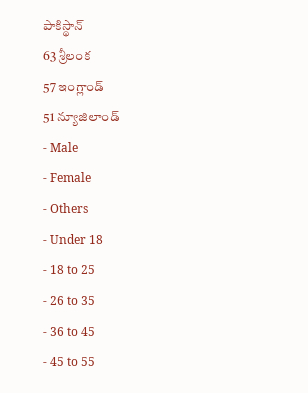పాకిస్థాన్
63 శ్రీలంక
57 ఇంగ్లాండ్
51 న్యూజిలాండ్
- Male
- Female
- Others
- Under 18
- 18 to 25
- 26 to 35
- 36 to 45
- 45 to 55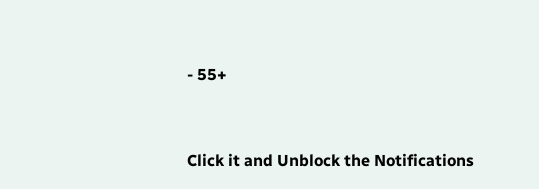- 55+


Click it and Unblock the Notifications